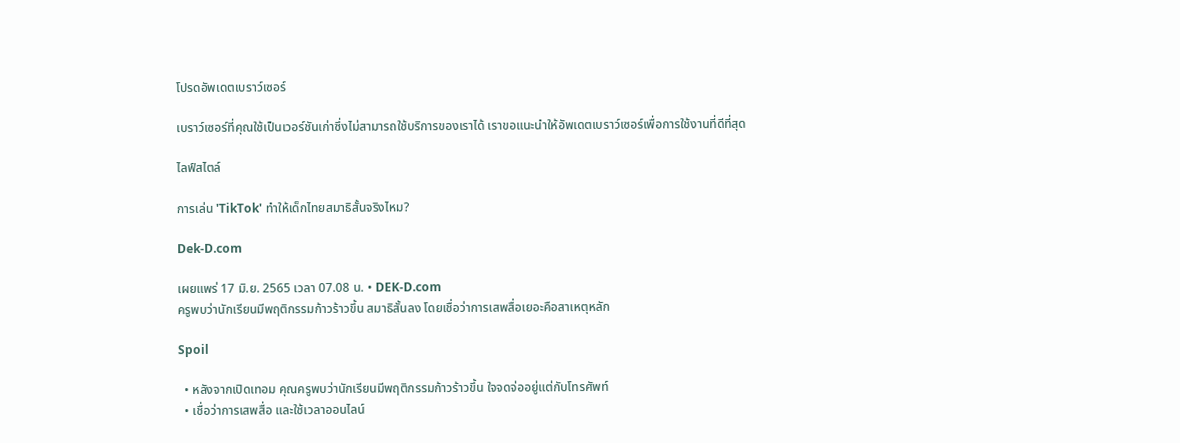โปรดอัพเดตเบราว์เซอร์

เบราว์เซอร์ที่คุณใช้เป็นเวอร์ชันเก่าซึ่งไม่สามารถใช้บริการของเราได้ เราขอแนะนำให้อัพเดตเบราว์เซอร์เพื่อการใช้งานที่ดีที่สุด

ไลฟ์สไตล์

การเล่น 'TikTok' ทำให้เด็กไทยสมาธิสั้นจริงไหม?

Dek-D.com

เผยแพร่ 17 มิ.ย. 2565 เวลา 07.08 น. • DEK-D.com
ครูพบว่านักเรียนมีพฤติกรรมก้าวร้าวขึ้น สมาธิสั้นลง โดยเชื่อว่าการเสพสื่อเยอะคือสาเหตุหลัก

Spoil

  • หลังจากเปิดเทอม คุณครูพบว่านักเรียนมีพฤติกรรมก้าวร้าวขึ้น ใจจดจ่ออยู่แต่กับโทรศัพท์
  • เชื่อว่าการเสพสื่อ และใช้เวลาออนไลน์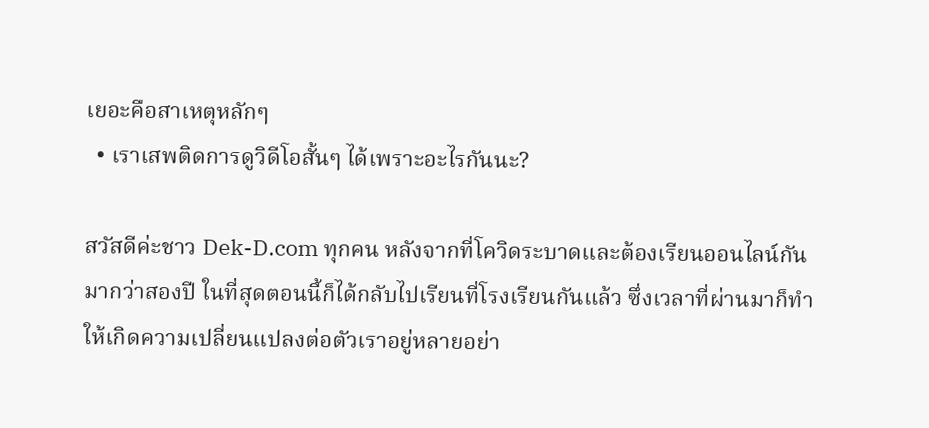เยอะคือสาเหตุหลักๆ
  • เราเสพติดการดูวิดีโอสั้นๆ ได้เพราะอะไรกันนะ?

สวัสดีค่ะชาว Dek-D.com ทุกคน หลังจากที่โควิดระบาดและต้องเรียนออนไลน์กันมากว่าสองปี ในที่สุดตอนนี้ก็ได้กลับไปเรียนที่โรงเรียนกันแล้ว ซึ่งเวลาที่ผ่านมาก็ทำให้เกิดความเปลี่ยนแปลงต่อตัวเราอยู่หลายอย่า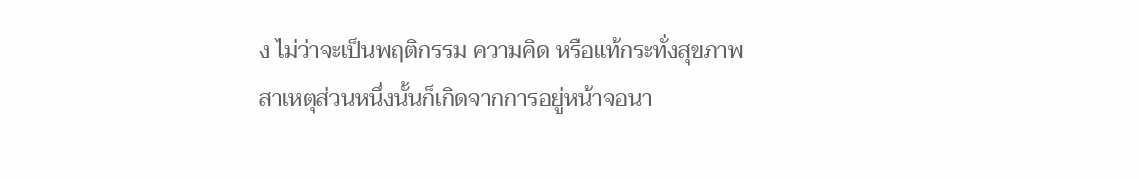ง ไม่ว่าจะเป็นพฤติกรรม ความคิด หรือแท้กระทั่งสุขภาพ สาเหตุส่วนหนึ่งนั้นก็เกิดจากการอยู่หน้าจอนา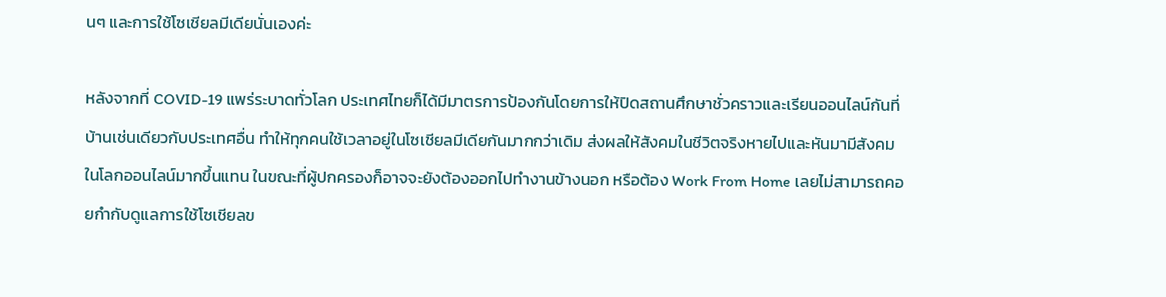นๆ และการใช้โซเชียลมีเดียนั่นเองค่ะ

หลังจากที่ COVID-19 แพร่ระบาดทั่วโลก ประเทศไทยก็ได้มีมาตรการป้องกันโดยการให้ปิดสถานศึกษาชั่วคราวและเรียนออนไลน์กันที่บ้านเช่นเดียวกับประเทศอื่น ทำให้ทุกคนใช้เวลาอยู่ในโซเชียลมีเดียกันมากกว่าเดิม ส่งผลให้สังคมในชีวิตจริงหายไปและหันมามีสังคมในโลกออนไลน์มากขึ้นแทน ในขณะที่ผู้ปกครองก็อาจจะยังต้องออกไปทำงานข้างนอก หรือต้อง Work From Home เลยไม่สามารถคอยกำกับดูแลการใช้โซเชียลข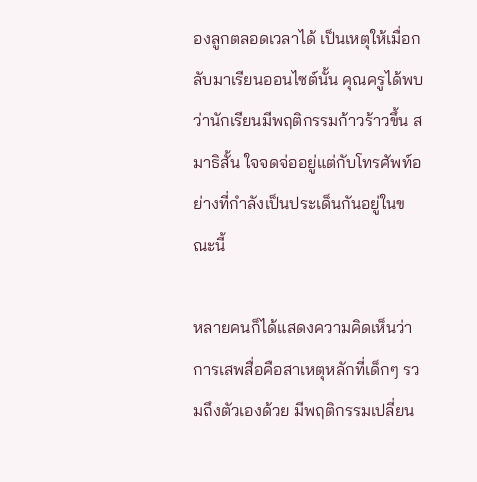องลูกตลอดเวลาได้ เป็นเหตุให้เมื่อกลับมาเรียนออนไซต์นั้น คุณครูได้พบว่านักเรียนมีพฤติกรรมก้าวร้าวขึ้น สมาธิสั้น ใจจดจ่ออยู่แต่กับโทรศัพท์อย่างที่กำลังเป็นประเด็นกันอยู่ในขณะนี้

หลายคนก็ได้แสดงความคิดเห็นว่าการเสพสื่อคือสาเหตุหลักที่เด็กๆ รวมถึงตัวเองด้วย มีพฤติกรรมเปลี่ยน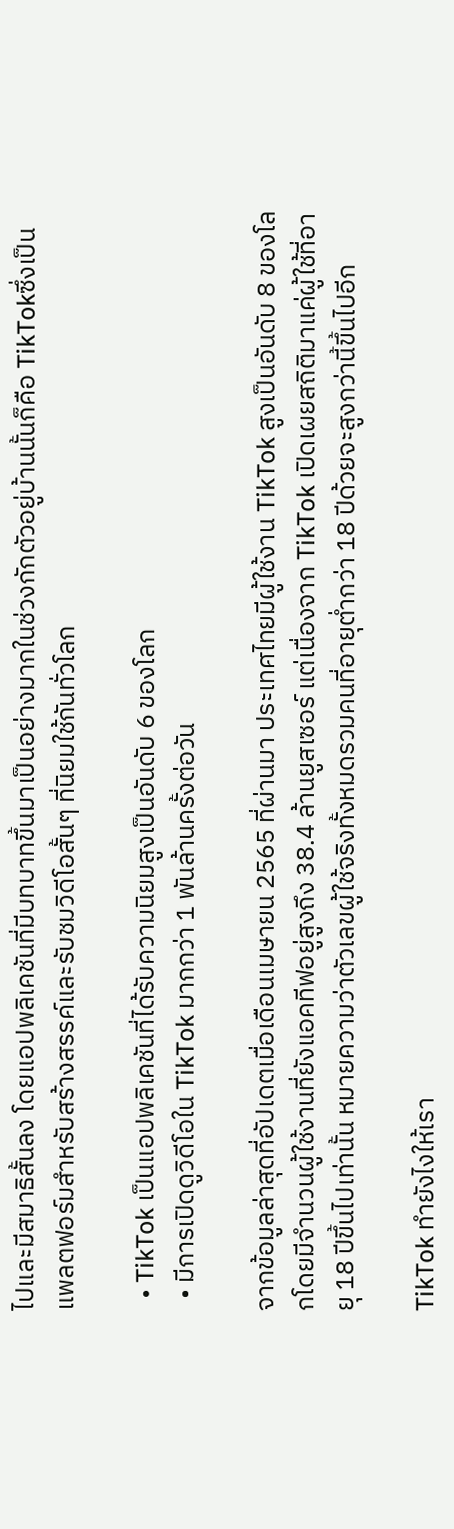ไปและมีสมาธิสั้นลง โดยแอปพลิเคชันที่มีบทบาทขึ้นมาเป็นอย่างมากในช่วงกักตัวอยู่บ้านนั้นก็คือ TikTokซึ่งเป็นแพลตฟอร์มสำหรับสร้างสรรค์และรับชมวิดีโอสั้นๆ ที่นิยมใช้กันทั่วโลก

  • TikTok เป็นแอปพลิเคชันที่ได้รับความนิยมสูงเป็นอันดับ 6 ของโลก
  • มีการเปิดดูวิดีโอใน TikTok มากกว่า 1 พันล้านครั้งต่อวัน

จากข้อมูลล่าสุดที่อัปเดตเมื่อเดือนเมษายน 2565 ที่ผ่านมา ประเทศไทยมีผู้ใช้งาน TikTok สูงเป็นอันดับ 8 ของโลกโดยมีจำนวนผู้ใช้งานที่ยังแอคทีฟอยู่สูงถึง 38.4 ล้านยูสเซอร์ แต่เนื่องจาก TikTok เปิดเผยสถิติมาแค่ผู้ใช้ที่อายุ 18 ปีขึ้นไปเท่านั้น หมายความว่าตัวเลขผู้ใช้จริงทั้งหมดรวมคนที่อายุต่ำกว่า 18 ปีด้วยจะสูงกว่านี้ขึ้นไปอีก

TikTok ทำยังไงให้เรา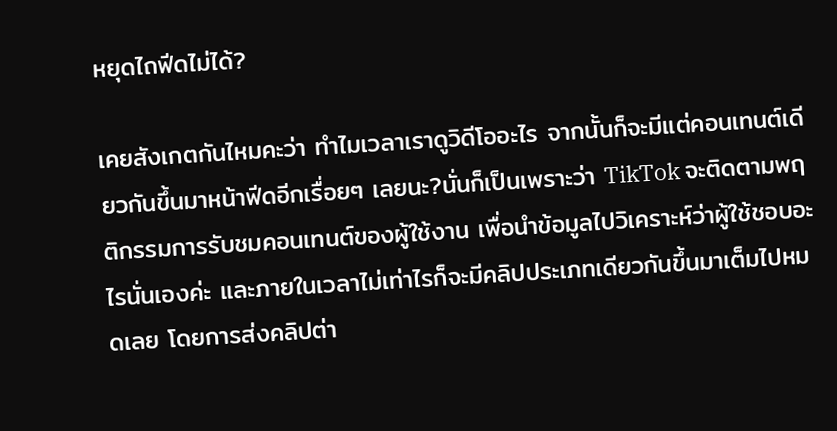หยุดไถฟีดไม่ได้?

เคยสังเกตกันไหมคะว่า ทำไมเวลาเราดูวิดีโออะไร จากนั้นก็จะมีแต่คอนเทนต์เดียวกันขึ้นมาหน้าฟีดอีกเรื่อยๆ เลยนะ?นั่นก็เป็นเพราะว่า TikTok จะติดตามพฤติกรรมการรับชมคอนเทนต์ของผู้ใช้งาน เพื่อนำข้อมูลไปวิเคราะห์ว่าผู้ใช้ชอบอะไรนั่นเองค่ะ และภายในเวลาไม่เท่าไรก็จะมีคลิปประเภทเดียวกันขึ้นมาเต็มไปหมดเลย โดยการส่งคลิปต่า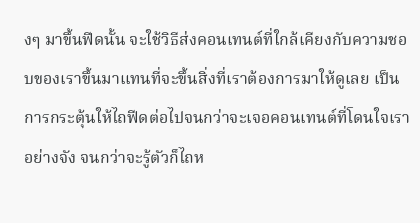งๆ มาขึ้นฟีดนั้น จะใช้วิธีส่งคอนเทนต์ที่ใกล้เคียงกับความชอบของเราขึ้นมาแทนที่จะขึ้นสิ่งที่เราต้องการมาให้ดูเลย เป็นการกระตุ้นให้ไถฟีดต่อไปจนกว่าจะเจอคอนเทนต์ที่โดนใจเราอย่างจัง จนกว่าจะรู้ตัวก็ไถห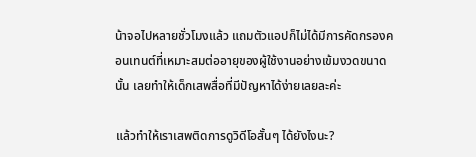น้าจอไปหลายชั่วโมงแล้ว แถมตัวแอปก็ไม่ได้มีการคัดกรองคอนเทนต์ที่เหมาะสมต่ออายุของผู้ใช้งานอย่างเข้มงวดขนาดนั้น เลยทำให้เด็กเสพสื่อที่มีปัญหาได้ง่ายเลยละค่ะ

แล้วทำให้เราเสพติดการดูวิดีโอสั้นๆ ได้ยังไงนะ?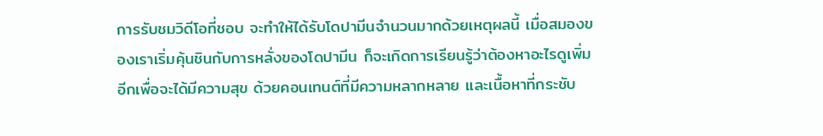การรับชมวิดีโอที่ชอบ จะทำให้ได้รับโดปามีนจำนวนมากด้วยเหตุผลนี้ เมื่อสมองของเราเริ่มคุ้นชินกับการหลั่งของโดปามีน ก็จะเกิดการเรียนรู้ว่าต้องหาอะไรดูเพิ่มอีกเพื่อจะได้มีความสุข ด้วยคอนเทนต์ที่มีความหลากหลาย และเนื้อหาที่กระชับ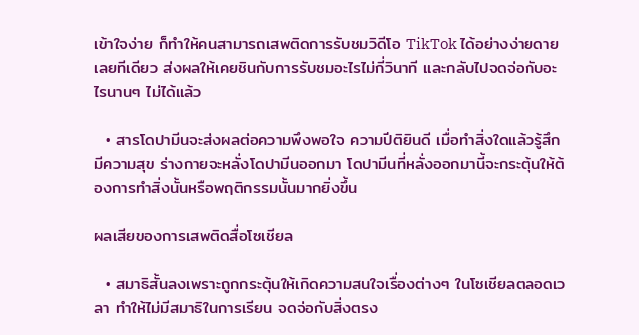เข้าใจง่าย ก็ทำให้คนสามารถเสพติดการรับชมวิดีโอ TikTok ได้อย่างง่ายดายเลยทีเดียว ส่งผลให้เคยชินกับการรับชมอะไรไม่กี่วินาที และกลับไปจดจ่อกับอะไรนานๆ ไม่ได้แล้ว

  • สารโดปามีนจะส่งผลต่อความพึงพอใจ ความปีติยินดี เมื่อทำสิ่งใดแล้วรู้สึกมีความสุข ร่างกายจะหลั่งโดปามีนออกมา โดปามีนที่หลั่งออกมานี้จะกระตุ้นให้ต้องการทำสิ่งนั้นหรือพฤติกรรมนั้นมากยิ่งขึ้น

ผลเสียของการเสพติดสื่อโซเชียล

  • สมาธิสั้นลงเพราะถูกกระตุ้นให้เกิดความสนใจเรื่องต่างๆ ในโซเชียลตลอดเวลา ทำให้ไม่มีสมาธิในการเรียน จดจ่อกับสิ่งตรง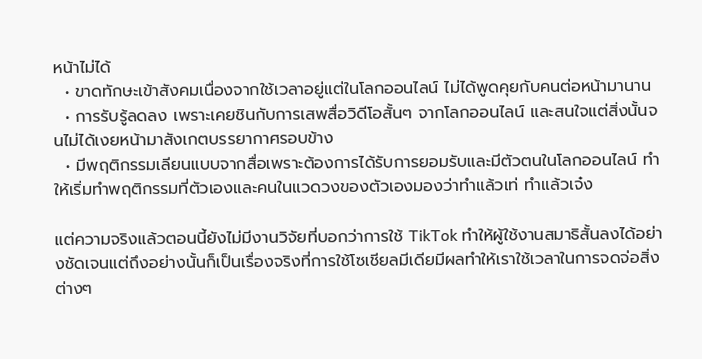หน้าไม่ได้
  • ขาดทักษะเข้าสังคมเนื่องจากใช้เวลาอยู่แต่ในโลกออนไลน์ ไม่ได้พูดคุยกับคนต่อหน้ามานาน
  • การรับรู้ลดลง เพราะเคยชินกับการเสพสื่อวิดีโอสั้นๆ จากโลกออนไลน์ และสนใจแต่สิ่งนั้นจนไม่ได้เงยหน้ามาสังเกตบรรยากาศรอบข้าง
  • มีพฤติกรรมเลียนแบบจากสื่อเพราะต้องการได้รับการยอมรับและมีตัวตนในโลกออนไลน์ ทำให้เริ่มทำพฤติกรรมที่ตัวเองและคนในแวดวงของตัวเองมองว่าทำแล้วเท่ ทำแล้วเจ๋ง

แต่ความจริงแล้วตอนนี้ยังไม่มีงานวิจัยที่บอกว่าการใช้ TikTok ทำให้ผู้ใช้งานสมาธิสั้นลงได้อย่างชัดเจนแต่ถึงอย่างนั้นก็เป็นเรื่องจริงที่การใช้โซเชียลมีเดียมีผลทำให้เราใช้เวลาในการจดจ่อสิ่งต่างๆ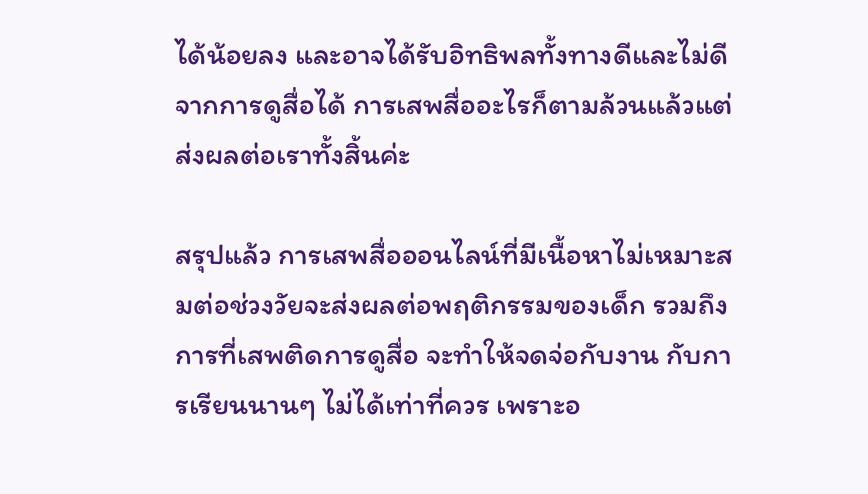ได้น้อยลง และอาจได้รับอิทธิพลทั้งทางดีและไม่ดีจากการดูสื่อได้ การเสพสื่ออะไรก็ตามล้วนแล้วแต่ส่งผลต่อเราทั้งสิ้นค่ะ

สรุปแล้ว การเสพสื่อออนไลน์ที่มีเนื้อหาไม่เหมาะสมต่อช่วงวัยจะส่งผลต่อพฤติกรรมของเด็ก รวมถึงการที่เสพติดการดูสื่อ จะทำให้จดจ่อกับงาน กับการเรียนนานๆ ไม่ได้เท่าที่ควร เพราะอ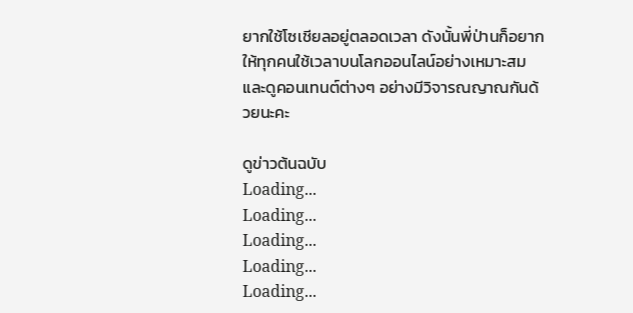ยากใช้โซเชียลอยู่ตลอดเวลา ดังนั้นพี่ป่านก็อยากให้ทุกคนใช้เวลาบนโลกออนไลน์อย่างเหมาะสมและดูคอนเทนต์ต่างๆ อย่างมีวิจารณญาณกันด้วยนะคะ

ดูข่าวต้นฉบับ
Loading...
Loading...
Loading...
Loading...
Loading...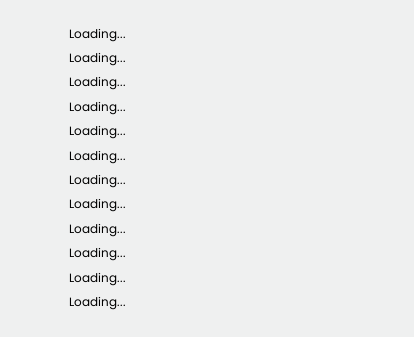Loading...
Loading...
Loading...
Loading...
Loading...
Loading...
Loading...
Loading...
Loading...
Loading...
Loading...
Loading...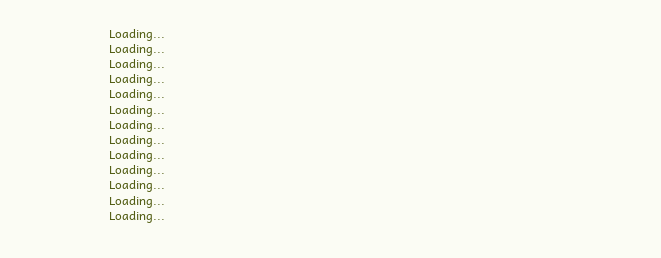Loading...
Loading...
Loading...
Loading...
Loading...
Loading...
Loading...
Loading...
Loading...
Loading...
Loading...
Loading...
Loading...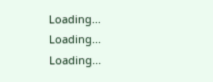Loading...
Loading...
Loading...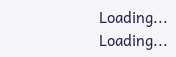Loading...
Loading...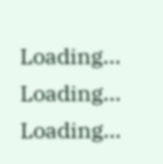Loading...
Loading...
Loading...